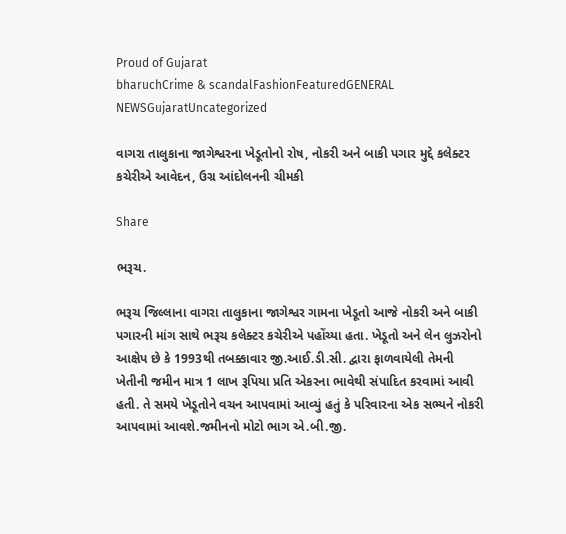Proud of Gujarat
bharuchCrime & scandalFashionFeaturedGENERAL NEWSGujaratUncategorized

વાગરા તાલુકાના જાગેશ્વરના ખેડૂતોનો રોષ, નોકરી અને બાકી પગાર મુદ્દે કલેક્ટર કચેરીએ આવેદન, ઉગ્ર આંદોલનની ચીમકી

Share

ભરૂચ.

ભરૂચ જિલ્લાના વાગરા તાલુકાના જાગેશ્વર ગામના ખેડૂતો આજે નોકરી અને બાકી પગારની માંગ સાથે ભરૂચ કલેક્ટર કચેરીએ પહોંચ્યા હતા. ખેડૂતો અને લેન લુઝરોનો આક્ષેપ છે કે 1993થી તબક્કાવાર જી.આઈ.ડી.સી. દ્વારા ફાળવાયેલી તેમની ખેતીની જમીન માત્ર 1 લાખ રૂપિયા પ્રતિ એકરના ભાવેથી સંપાદિત કરવામાં આવી હતી. તે સમયે ખેડૂતોને વચન આપવામાં આવ્યું હતું કે પરિવારના એક સભ્યને નોકરી આપવામાં આવશે.જમીનનો મોટો ભાગ એ.બી.જી.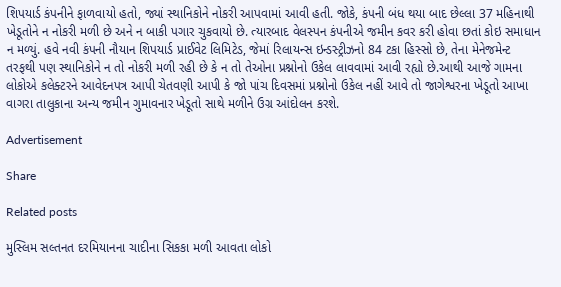શિપયાર્ડ કંપનીને ફાળવાયો હતો, જ્યાં સ્થાનિકોને નોકરી આપવામાં આવી હતી. જોકે, કંપની બંધ થયા બાદ છેલ્લા 37 મહિનાથી ખેડૂતોને ન નોકરી મળી છે અને ન બાકી પગાર ચુકવાયો છે. ત્યારબાદ વેલસ્પન કંપનીએ જમીન કવર કરી હોવા છતાં કોઇ સમાધાન ન મળ્યું. હવે નવી કંપની નૌયાન શિપયાર્ડ પ્રાઈવેટ લિમિટેડ, જેમાં રિલાયન્સ ઇન્ડસ્ટ્રીઝનો 84 ટકા હિસ્સો છે, તેના મેનેજમેન્ટ તરફથી પણ સ્થાનિકોને ન તો નોકરી મળી રહી છે કે ન તો તેઓના પ્રશ્નોનો ઉકેલ લાવવામાં આવી રહ્યો છે.આથી આજે ગામના લોકોએ કલેક્ટરને આવેદનપત્ર આપી ચેતવણી આપી કે જો પાંચ દિવસમાં પ્રશ્નોનો ઉકેલ નહીં આવે તો જાગેશ્વરના ખેડૂતો આખા વાગરા તાલુકાના અન્ય જમીન ગુમાવનાર ખેડૂતો સાથે મળીને ઉગ્ર આંદોલન કરશે.

Advertisement

Share

Related posts

મુસ્લિમ સલ્તનત દરમિયાનના ચાદીના સિકકા મળી આવતા લોકો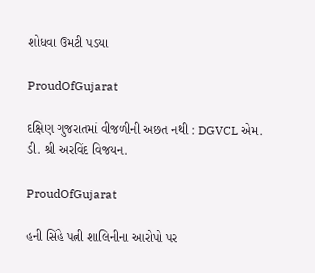શોધવા ઉમટી પડયા

ProudOfGujarat

દક્ષિણ ગુજરાતમાં વીજળીની અછત નથી : DGVCL એમ. ડી. શ્રી અરવિંદ વિજયન.

ProudOfGujarat

હની સિંહે પત્ની શાલિનીના આરોપો પર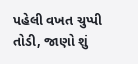પહેલી વખત ચુપ્પી તોડી, જાણો શું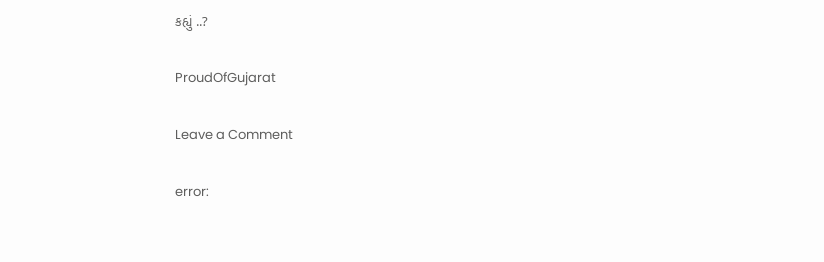કહ્યું ..?

ProudOfGujarat

Leave a Comment

error: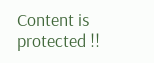Content is protected !!